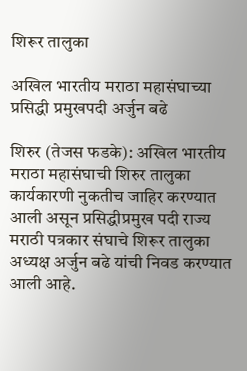शिरूर तालुका

अखिल भारतीय मराठा महासंघाच्या प्रसिद्धी प्रमुखपदी अर्जुन बढे

शिरुर (तेजस फडके): अखिल भारतीय मराठा महासंघाची शिरुर तालुका कार्यकारणी नुकतीच जाहिर करण्यात आली असून प्रसिद्धीप्रमुख पदी राज्य मराठी पत्रकार संघाचे शिरूर तालुका अध्यक्ष अर्जुन बढे यांची निवड करण्यात आली आहे.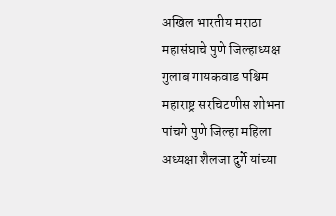अखिल भारतीय मराठा महासंघाचे पुणे जिल्हाध्यक्ष गुलाब गायकवाड पश्चिम महाराष्ट्र सरचिटणीस शोभना पांचगे पुणे जिल्हा महिला अध्यक्षा शैलजा दुर्गे यांच्या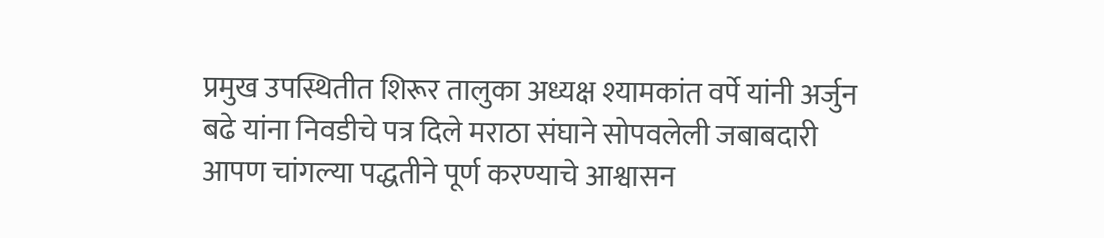प्रमुख उपस्थितीत शिरूर तालुका अध्यक्ष श्यामकांत वर्पे यांनी अर्जुन बढे यांना निवडीचे पत्र दिले मराठा संघाने सोपवलेली जबाबदारी आपण चांगल्या पद्धतीने पूर्ण करण्याचे आश्वासन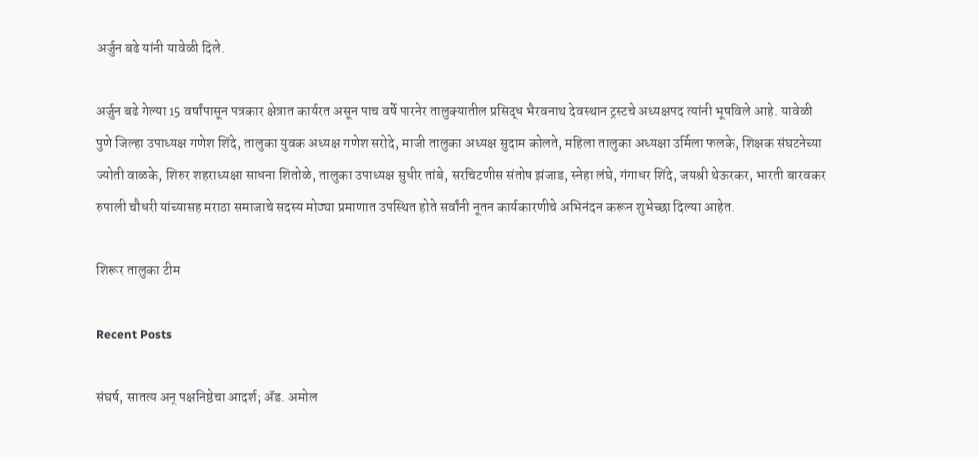अर्जुन बढे यांनी यावेळी दिले.

अर्जुन बढे गेल्या 15 वर्षांपासून पत्रकार क्षेत्रात कार्यरत असून पाच वर्षे पारनेर तालुक्यातील प्रसिद्ध भैरवनाथ देवस्थान ट्रस्टचे अध्यक्षपद त्यांनी भूषविले आहे. यावेळी पुणे जिल्हा उपाध्यक्ष गणेश शिंदे, तालुका युवक अध्यक्ष गणेश सरोदे, माजी तालुका अध्यक्ष सुदाम कोलते, महिला तालुका अध्यक्षा उर्मिला फलके, शिक्षक संघटनेच्या ज्योती वाळके, शिरुर शहराध्यक्षा साधना शितोळे, तालुका उपाध्यक्ष सुधीर तांबे, सरचिटणीस संतोष झंजाड, स्नेहा लंघे, गंगाधर शिंदे, जयश्री थेऊरकर, भारती बारवकर रुपाली चौधरी यांच्यासह मराठा समाजाचे सदस्य मोठ्या प्रमाणात उपस्थित होते सर्वांनी नूतन कार्यकारणीचे अभिनंदन करून शुभेच्छा दिल्या आहेत.

शिरूर तालुका टीम

Recent Posts

संघर्ष, सातत्य अन् पक्षनिष्ठेचा आदर्श; ॲड. अमोल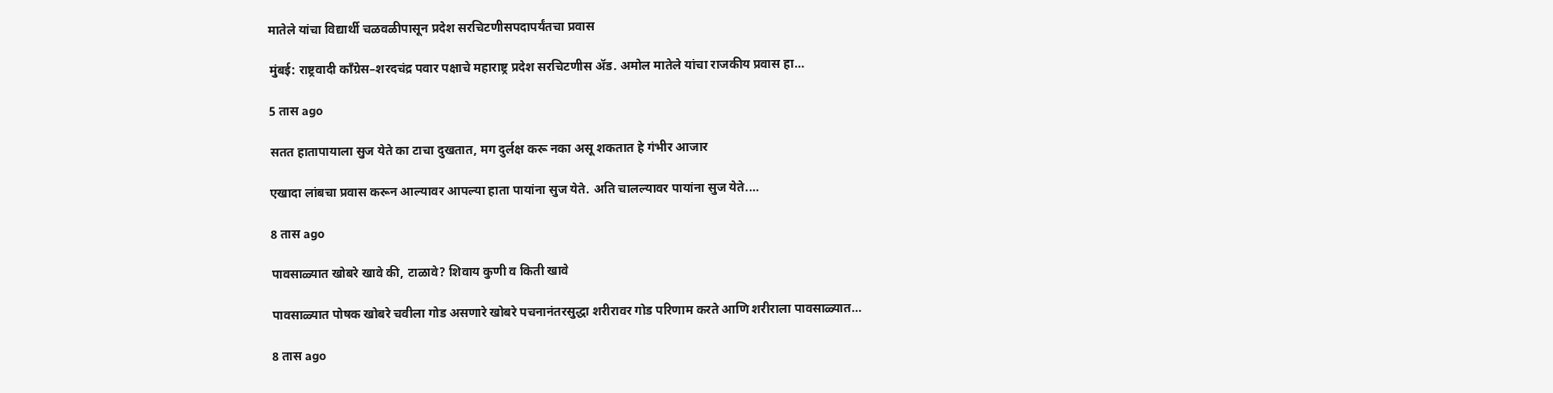मातेले यांचा विद्यार्थी चळवळीपासून प्रदेश सरचिटणीसपदापर्यंतचा प्रवास

मुंबई: राष्ट्रवादी काँग्रेस–शरदचंद्र पवार पक्षाचे महाराष्ट्र प्रदेश सरचिटणीस ॲड. अमोल मातेले यांचा राजकीय प्रवास हा…

5 तास ago

सतत हातापायाला सुज येते का टाचा दुखतात, मग दुर्लक्ष करू नका असू शकतात हे गंभीर आजार

एखादा लांबचा प्रवास करून आल्यावर आपल्या हाता पायांना सुज येते. अति चालल्यावर पायांना सुज येते.…

8 तास ago

पावसाळ्यात खोबरे खावे की, टाळावे? शिवाय कुणी व किती खावे

पावसाळ्यात पोषक खोबरे चवीला गोड असणारे खोबरे पचनानंतरसुद्धा शरीरावर गोड परिणाम करते आणि शरीराला पावसाळ्यात…

8 तास ago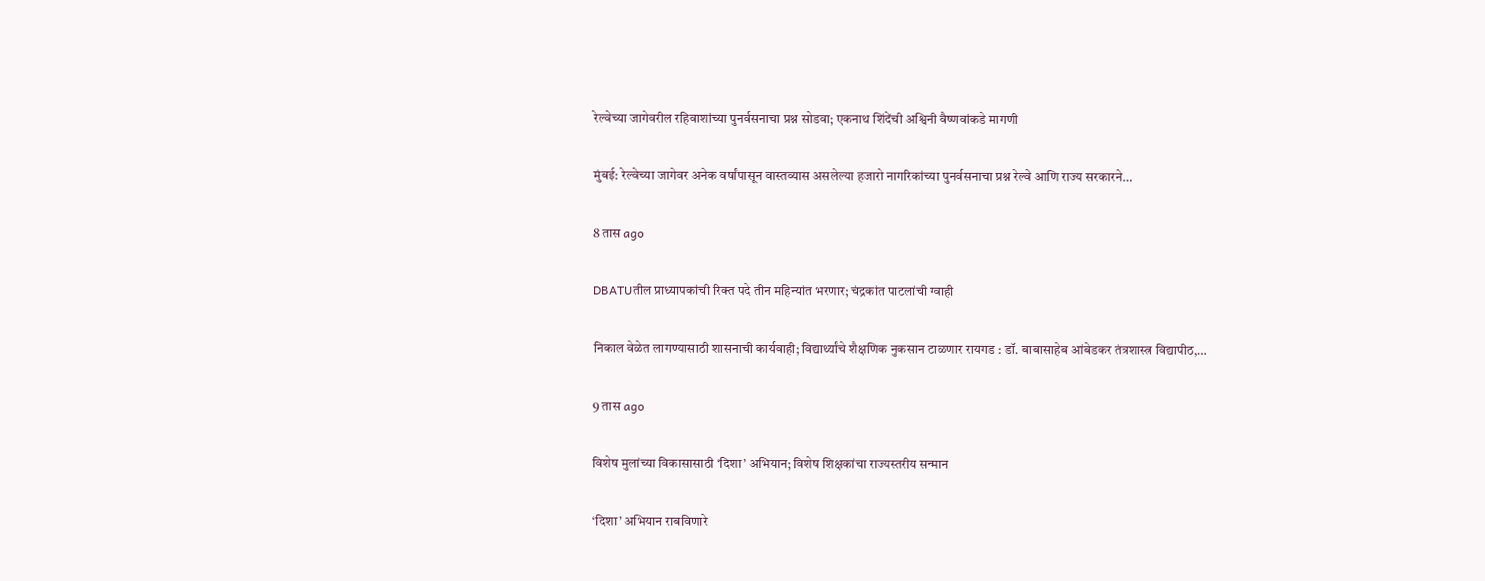रेल्वेच्या जागेवरील रहिवाशांच्या पुनर्वसनाचा प्रश्न सोडवा; एकनाथ शिंदेंची अश्विनी वैष्णवांकडे मागणी

मुंबई: रेल्वेच्या जागेवर अनेक वर्षांपासून वास्तव्यास असलेल्या हजारो नागरिकांच्या पुनर्वसनाचा प्रश्न रेल्वे आणि राज्य सरकारने…

8 तास ago

DBATUतील प्राध्यापकांची रिक्त पदे तीन महिन्यांत भरणार; चंद्रकांत पाटलांची ग्वाही

निकाल वेळेत लागण्यासाठी शासनाची कार्यवाही; विद्यार्थ्यांचे शैक्षणिक नुकसान टाळणार रायगड : डॉ. बाबासाहेब आंबेडकर तंत्रशास्त्र विद्यापीठ,…

9 तास ago

विशेष मुलांच्या विकासासाठी ‘दिशा’ अभियान; विशेष शिक्षकांचा राज्यस्तरीय सन्मान

‘दिशा’ अभियान राबविणारे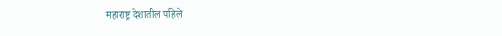महाराष्ट्र देशातील पहिले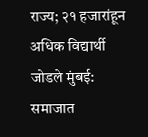राज्य; २१ हजारांहून अधिक विद्यार्थी जोडले मुंबई: समाजात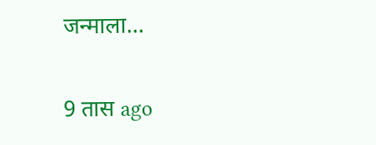जन्माला…

9 तास ago